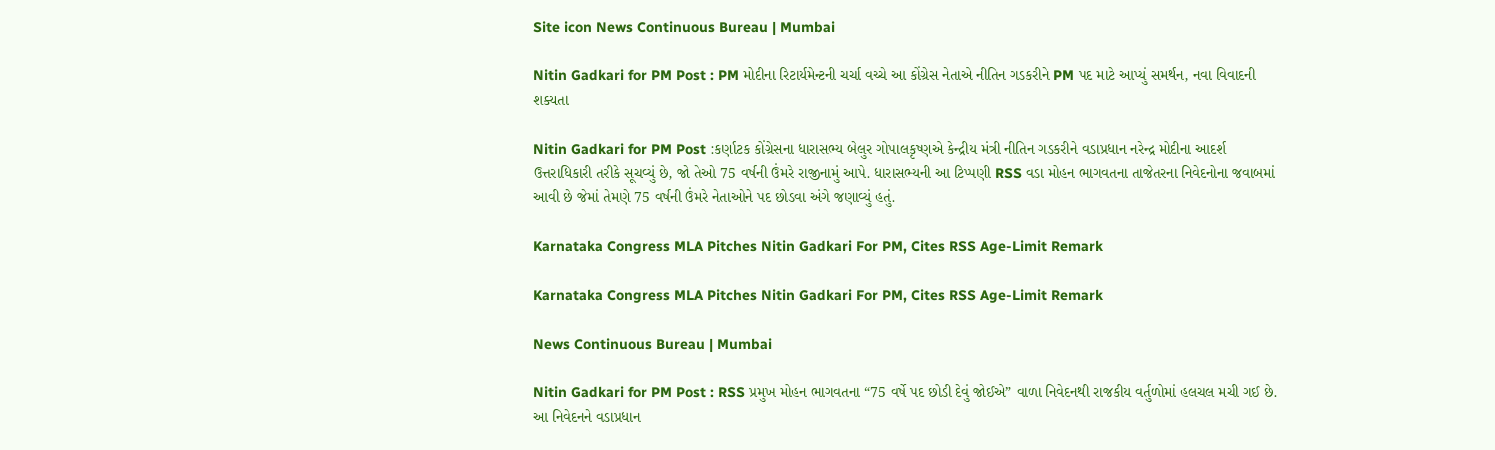Site icon News Continuous Bureau | Mumbai

Nitin Gadkari for PM Post : PM મોદીના રિટાર્યમેન્ટની ચર્ચા વચ્ચે આ કોંગ્રેસ નેતાએ નીતિન ગડકરીને PM પદ માટે આપ્યું સમર્થન, નવા વિવાદની શક્યતા

Nitin Gadkari for PM Post :કર્ણાટક કોંગ્રેસના ધારાસભ્ય બેલુર ગોપાલકૃષ્ણએ કેન્દ્રીય મંત્રી નીતિન ગડકરીને વડાપ્રધાન નરેન્દ્ર મોદીના આદર્શ ઉત્તરાધિકારી તરીકે સૂચવ્યું છે, જો તેઓ 75 વર્ષની ઉંમરે રાજીનામું આપે. ધારાસભ્યની આ ટિપ્પણી RSS વડા મોહન ભાગવતના તાજેતરના નિવેદનોના જવાબમાં આવી છે જેમાં તેમણે 75 વર્ષની ઉંમરે નેતાઓને પદ છોડવા અંગે જણાવ્યું હતું.

Karnataka Congress MLA Pitches Nitin Gadkari For PM, Cites RSS Age-Limit Remark

Karnataka Congress MLA Pitches Nitin Gadkari For PM, Cites RSS Age-Limit Remark

News Continuous Bureau | Mumbai

Nitin Gadkari for PM Post : RSS પ્રમુખ મોહન ભાગવતના “75 વર્ષે પદ છોડી દેવું જોઈએ” વાળા નિવેદનથી રાજકીય વર્તુળોમાં હલચલ મચી ગઈ છે. આ નિવેદનને વડાપ્રધાન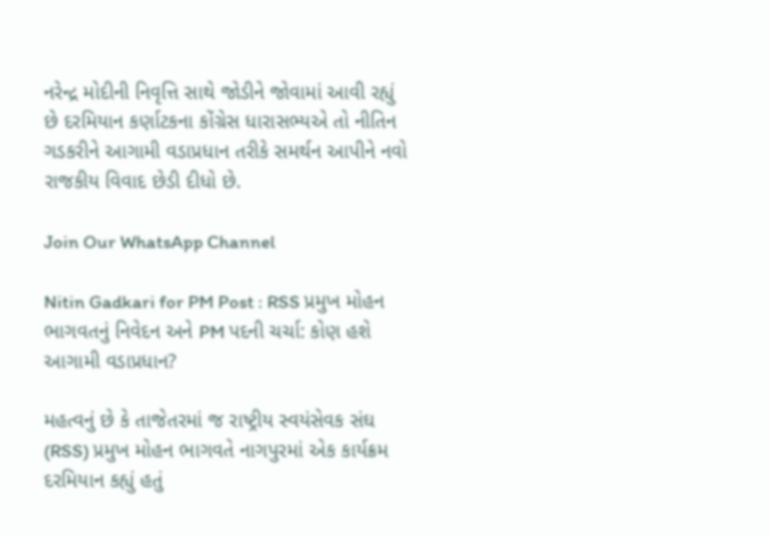નરેન્દ્ર મોદીની નિવૃત્તિ સાથે જોડીને જોવામાં આવી રહ્યું છે દરમિયાન કર્ણાટકના કોંગ્રેસ ધારાસભ્યએ તો નીતિન ગડકરીને આગામી વડાપ્રધાન તરીકે સમર્થન આપીને નવો રાજકીય વિવાદ છેડી દીધો છે.

Join Our WhatsApp Channel

Nitin Gadkari for PM Post : RSS પ્રમુખ મોહન ભાગવતનું નિવેદન અને PM પદની ચર્ચા: કોણ હશે આગામી વડાપ્રધાન?

મહત્વનું છે કે તાજેતરમાં જ રાષ્ટ્રીય સ્વયંસેવક સંઘ (RSS) પ્રમુખ મોહન ભાગવતે નાગપુરમાં એક કાર્યક્રમ દરમિયાન કહ્યું હતું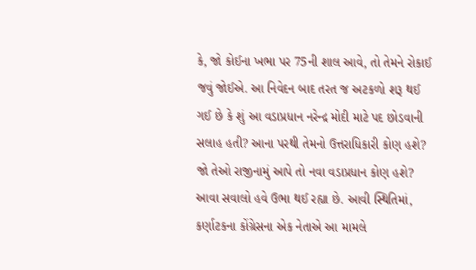કે, જો કોઈના ખભા પર 75ની શાલ આવે, તો તેમને રોકાઈ જવું જોઈએ. આ નિવેદન બાદ તરત જ અટકળો શરૂ થઈ ગઈ છે કે શું આ વડાપ્રધાન નરેન્દ્ર મોદી માટે પદ છોડવાની સલાહ હતી? આના પરથી તેમનો ઉત્તરાધિકારી કોણ હશે? જો તેઓ રાજીનામું આપે તો નવા વડાપ્રધાન કોણ હશે? આવા સવાલો હવે ઉભા થઈ રહ્યા છે. આવી સ્થિતિમાં, કર્ણાટકના કોંગ્રેસના એક નેતાએ આ મામલે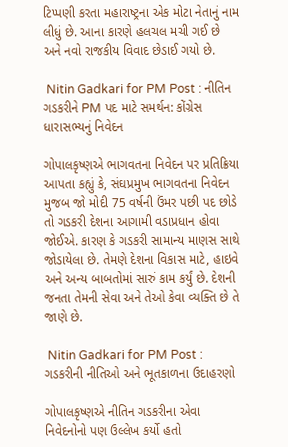ટિપ્પણી કરતા મહારાષ્ટ્રના એક મોટા નેતાનું નામ લીધું છે. આના કારણે હલચલ મચી ગઈ છે અને નવો રાજકીય વિવાદ છેડાઈ ગયો છે.

 Nitin Gadkari for PM Post : નીતિન ગડકરીને PM પદ માટે સમર્થન: કોંગ્રેસ ધારાસભ્યનું નિવેદન

ગોપાલકૃષ્ણએ ભાગવતના નિવેદન પર પ્રતિક્રિયા આપતા કહ્યું કે, સંઘપ્રમુખ ભાગવતના નિવેદન મુજબ જો મોદી 75 વર્ષની ઉંમર પછી પદ છોડે તો ગડકરી દેશના આગામી વડાપ્રધાન હોવા જોઈએ. કારણ કે ગડકરી સામાન્ય માણસ સાથે જોડાયેલા છે. તેમણે દેશના વિકાસ માટે, હાઇવે અને અન્ય બાબતોમાં સારું કામ કર્યું છે. દેશની જનતા તેમની સેવા અને તેઓ કેવા વ્યક્તિ છે તે જાણે છે.

 Nitin Gadkari for PM Post : ગડકરીની નીતિઓ અને ભૂતકાળના ઉદાહરણો

ગોપાલકૃષ્ણએ નીતિન ગડકરીના એવા નિવેદનોનો પણ ઉલ્લેખ કર્યો હતો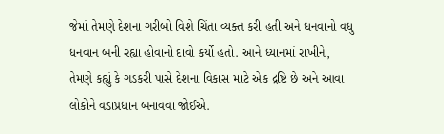જેમાં તેમણે દેશના ગરીબો વિશે ચિંતા વ્યક્ત કરી હતી અને ધનવાનો વધુ ધનવાન બની રહ્યા હોવાનો દાવો કર્યો હતો. આને ધ્યાનમાં રાખીને, તેમણે કહ્યું કે ગડકરી પાસે દેશના વિકાસ માટે એક દ્રષ્ટિ છે અને આવા લોકોને વડાપ્રધાન બનાવવા જોઈએ.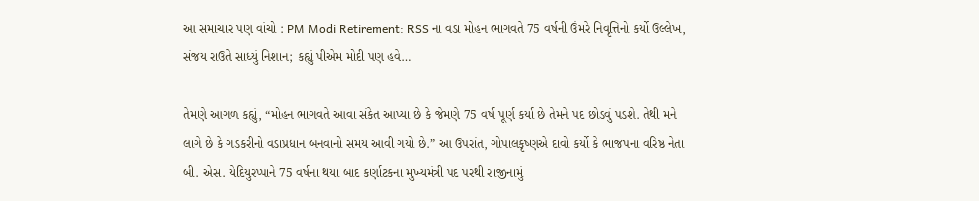આ સમાચાર પણ વાંચો : PM Modi Retirement: RSS ના વડા મોહન ભાગવતે 75 વર્ષની ઉંમરે નિવૃત્તિનો કર્યો ઉલ્લેખ, સંજય રાઉતે સાધ્યું નિશાન; કહ્યું પીએમ મોદી પણ હવે…

તેમણે આગળ કહ્યું, “મોહન ભાગવતે આવા સંકેત આપ્યા છે કે જેમણે 75 વર્ષ પૂર્ણ કર્યા છે તેમને પદ છોડવું પડશે. તેથી મને લાગે છે કે ગડકરીનો વડાપ્રધાન બનવાનો સમય આવી ગયો છે.” આ ઉપરાંત, ગોપાલકૃષ્ણએ દાવો કર્યો કે ભાજપના વરિષ્ઠ નેતા બી. એસ. યેદિયુરપ્પાને 75 વર્ષના થયા બાદ કર્ણાટકના મુખ્યમંત્રી પદ પરથી રાજીનામું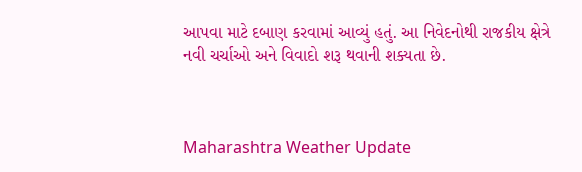આપવા માટે દબાણ કરવામાં આવ્યું હતું. આ નિવેદનોથી રાજકીય ક્ષેત્રે નવી ચર્ચાઓ અને વિવાદો શરૂ થવાની શક્યતા છે.



Maharashtra Weather Update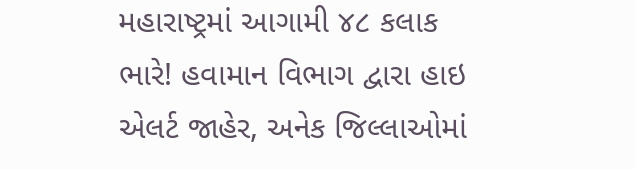મહારાષ્ટ્રમાં આગામી ૪૮ કલાક ભારે! હવામાન વિભાગ દ્વારા હાઇ એલર્ટ જાહેર, અનેક જિલ્લાઓમાં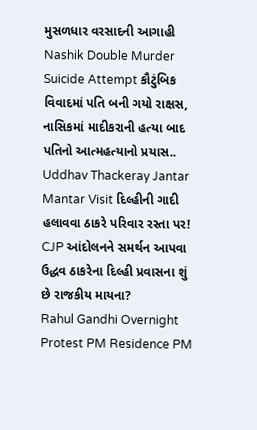મુસળધાર વરસાદની આગાહી
Nashik Double Murder Suicide Attempt કૌટુંબિક વિવાદમાં પતિ બની ગયો રાક્ષસ, નાસિકમાં માદીકરાની હત્યા બાદ પતિનો આત્મહત્યાનો પ્રયાસ..
Uddhav Thackeray Jantar Mantar Visit દિલ્હીની ગાદી હલાવવા ઠાકરે પરિવાર રસ્તા પર! CJP આંદોલનને સમર્થન આપવા ઉદ્ધવ ઠાકરેના દિલ્હી પ્રવાસના શું છે રાજકીય માયના?
Rahul Gandhi Overnight Protest PM Residence PM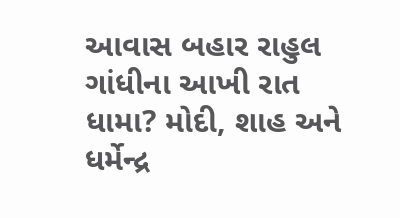આવાસ બહાર રાહુલ ગાંધીના આખી રાત ધામા? મોદી, શાહ અને ધર્મેન્દ્ર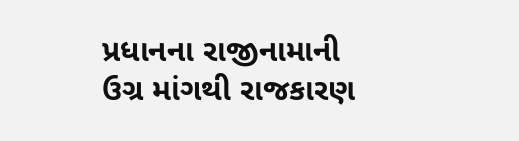પ્રધાનના રાજીનામાની ઉગ્ર માંગથી રાજકારણ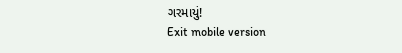ગરમાયું!
Exit mobile version